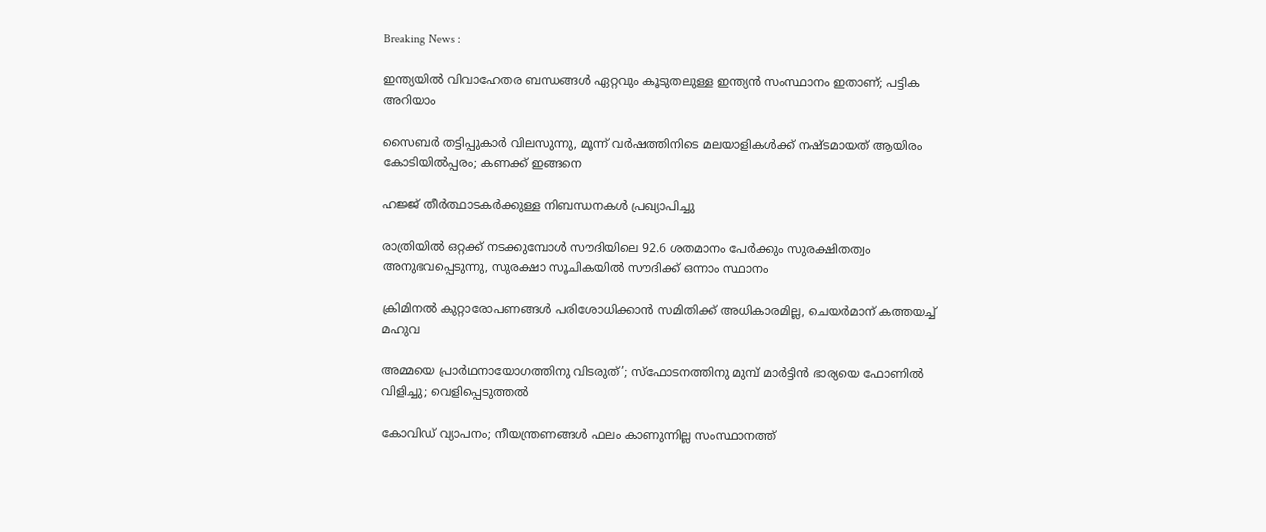Breaking News :

ഇന്ത്യയില്‍ വിവാഹേതര ബന്ധങ്ങള്‍ ഏറ്റവും കൂടുതലുള്ള ഇന്ത്യന്‍ സംസ്ഥാനം ഇതാണ്; പട്ടിക അറിയാം

സൈബര്‍ തട്ടിപ്പുകാര്‍ വിലസുന്നു, മൂന്ന് വര്‍ഷത്തിനിടെ മലയാളികള്‍ക്ക് നഷ്ടമായത് ആയിരം കോടിയില്‍പ്പരം; കണക്ക് ഇങ്ങനെ

ഹജ്ജ് തീർത്ഥാടകർക്കുള്ള നിബന്ധനകൾ പ്രഖ്യാപിച്ചു

രാത്രിയിൽ ഒറ്റക്ക് നടക്കുമ്പോൾ സൗദിയിലെ 92.6 ശതമാനം പേർക്കും സുരക്ഷിതത്വം അനുഭവപ്പെടുന്നു, സുരക്ഷാ സൂചികയിൽ സൗദിക്ക് ഒന്നാം സ്ഥാനം

ക്രിമിനല്‍ കുറ്റാരോപണങ്ങള്‍ പരിശോധിക്കാന്‍ സമിതിക്ക്‌ അധികാരമില്ല, ചെയര്‍മാന്‌ കത്തയച്ച് മഹുവ

അമ്മയെ പ്രാര്‍ഥനായോഗത്തിനു വിടരുത്’; സ്‌ഫോടനത്തിനു മുമ്പ് മാര്‍ട്ടിന്‍ ഭാര്യയെ ഫോണില്‍ വിളിച്ചു; വെളിപ്പെടുത്തല്‍

കോവിഡ് വ്യാപനം; നീയന്ത്രണങ്ങൾ ഫലം കാണുന്നില്ല സംസ്ഥാനത്ത്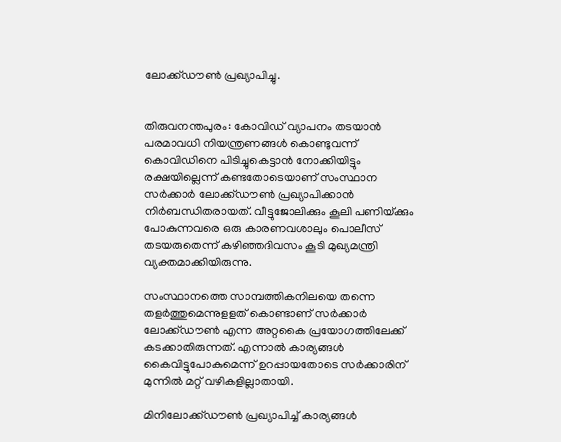ലോക്ക്‌ഡൗൺ പ്രഖ്യാപിച്ചു.


തിരുവനന്തപുരം: കോവിഡ് വ്യാപനം തടയാന്‍ പരമാവധി നിയന്ത്രണങ്ങൾ കൊണ്ടുവന്ന് കൊവിഡിനെ പിടിച്ചുകെട്ടാൻ നോക്കിയിട്ടും രക്ഷയില്ലെന്ന് കണ്ടതോടെയാണ് സംസ്ഥാന സർക്കാർ ലോക്ക്‌ഡൗൺ പ്രഖ്യാപിക്കാൻ നിർബന്ധിതരായത്. വീട്ടുജോലിക്കും കൂലി പണിയ്‌ക്കും പോകുന്നവരെ ഒരു കാരണവശാലും പൊലീസ് തടയരുതെന്ന് കഴിഞ്ഞദിവസം കൂടി മുഖ്യമന്ത്രി വ്യക്തമാക്കിയിരുന്നു.

സംസ്ഥാനത്തെ സാമ്പത്തികനിലയെ തന്നെ തളർത്തുമെന്നുളളത് കൊണ്ടാണ് സർക്കാർ ലോക്ക്‌ഡൗൺ എന്ന അറ്റകൈ പ്രയോഗത്തിലേക്ക് കടക്കാതിരുന്നത്. എന്നാൽ കാര്യങ്ങൾ കൈവിട്ടുപോകുമെന്ന് ഉറപ്പായതോടെ സർക്കാരിന് മുന്നിൽ മറ്റ് വഴികളില്ലാതായി.

മിനിലോക്ക്‌ഡൗൺ പ്രഖ്യാപിച്ച് കാര്യങ്ങൾ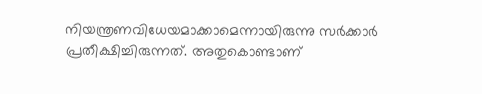നിയന്ത്രണവിധേയമാക്കാമെന്നായിരുന്നു സർക്കാർ പ്രതീക്ഷിച്ചിരുന്നത്. അതുകൊണ്ടാണ്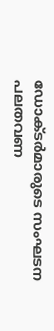ഡോക്‌ടർമാരുടെ സംഘടന പലതവണ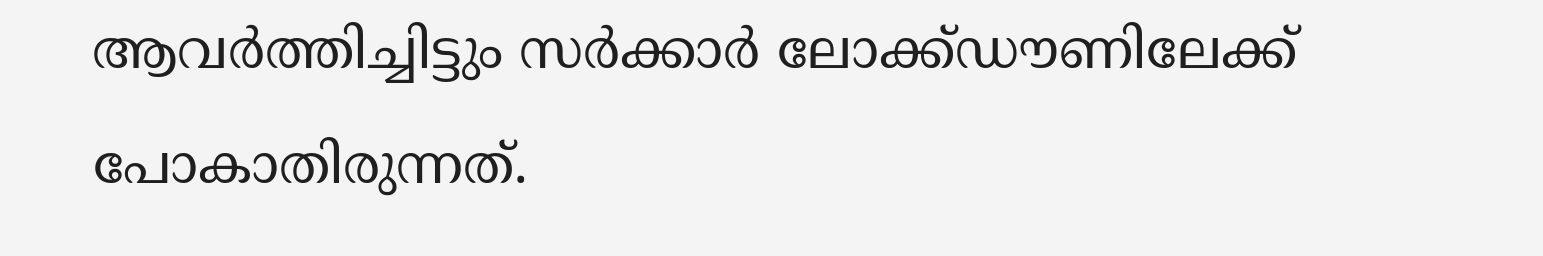ആവർത്തിച്ചിട്ടും സർക്കാർ ലോക്ക്‌ഡൗണിലേക്ക് പോകാതിരുന്നത്.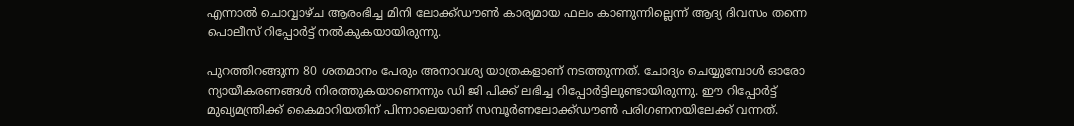എന്നാല്‍ ചൊവ്വാഴ്ച ആരംഭിച്ച മിനി ലോക്ക്‌ഡൗൺ കാര്യമായ ഫലം കാണുന്നില്ലെന്ന് ആദ്യ ദിവസം തന്നെ പൊലീസ് റിപ്പോര്‍ട്ട് നല്‍കുകയായിരുന്നു.

പുറത്തിറങ്ങുന്ന 80 ശതമാനം പേരും അനാവശ്യ യാത്രകളാണ് നടത്തുന്നത്. ചോദ്യം ചെയ്യുമ്പോള്‍ ഓരോ ന്യായീകരണങ്ങള്‍ നിരത്തുകയാണെന്നും ഡി ജി പിക്ക് ലഭിച്ച റിപ്പോര്‍ട്ടിലുണ്ടായിരുന്നു. ഈ റിപ്പോര്‍ട്ട് മുഖ്യമന്ത്രിക്ക് കൈമാറിയതിന് പിന്നാലെയാണ് സമ്പൂര്‍ണലോക്ക്ഡൗണ്‍ പരിഗണനയിലേക്ക്‌ വന്നത്.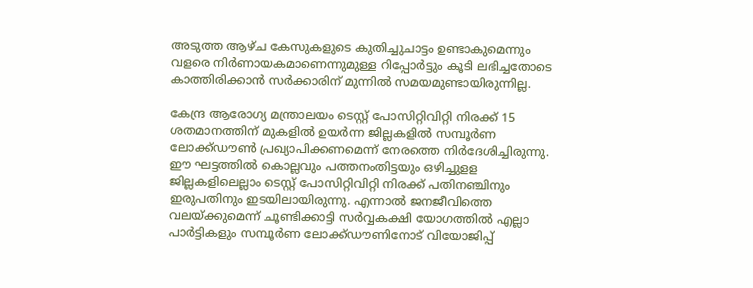അടുത്ത ആഴ്ച കേസുകളുടെ കുതിച്ചുചാട്ടം ഉണ്ടാകുമെന്നും വളരെ നിര്‍ണായകമാണെന്നുമുള്ള റിപ്പോർട്ടും കൂടി ലഭിച്ചതോടെ കാത്തിരിക്കാൻ സർക്കാരിന് മുന്നിൽ സമയമുണ്ടായിരുന്നില്ല.

കേന്ദ്ര ആരോഗ്യ മന്ത്രാലയം ടെസ്റ്റ് പോസിറ്റിവിറ്റി നിരക്ക് 15 ശതമാനത്തിന് മുകളില്‍ ഉയര്‍ന്ന ജില്ലകളില്‍ സമ്പൂര്‍ണ ലോക്ക്ഡൗണ്‍ പ്രഖ്യാപിക്കണമെന്ന് നേരത്തെ നിർദേശിച്ചിരുന്നു. ഈ ഘട്ടത്തിൽ കൊല്ലവും പത്തനംതിട്ടയും ഒഴിച്ചുളള ജില്ലകളിലെല്ലാം ടെസ്റ്റ് പോസിറ്റിവിറ്റി നിരക്ക് പതിനഞ്ചിനും ഇരുപതിനും ഇടയിലായിരുന്നു. എന്നാൽ ജനജീവിത്തെ വലയ്ക്കുമെന്ന് ചൂണ്ടിക്കാട്ടി സര്‍വ്വകക്ഷി യോഗത്തില്‍ എല്ലാ പാര്‍ട്ടികളും സമ്പൂര്‍ണ ലോക്ക്‌ഡൗണിനോട് വിയോജിപ്പ്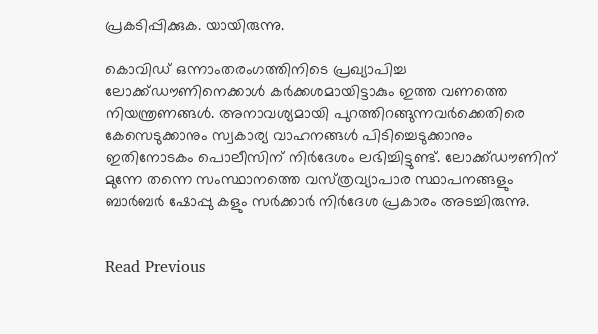പ്രകടിപ്പിക്കുക. യായിരുന്നു.

കൊവിഡ് ഒന്നാംതരംഗത്തിനിടെ പ്രഖ്യാപിച്ച ലോക്ക്‌ഡൗണിനെക്കാൾ കർക്കശമായിട്ടാകും ഇത്ത വണത്തെ നിയന്ത്രണങ്ങൾ. അനാവശ്യമായി പുറത്തിറങ്ങുന്നവർക്കെതിരെ കേസെടുക്കാനും സ്വകാര്യ വാഹനങ്ങൾ പിടിച്ചെടുക്കാനും ഇതിനോടകം പൊലീസിന് നിർദേശം ലഭിച്ചിട്ടുണ്ട്. ലോക്ക്‌ഡൗണിന് മുന്നേ തന്നെ സംസ്ഥാനത്തെ വസ്‌ത്രവ്യാപാര സ്ഥാപനങ്ങളും ബാർബർ ഷോപ്പു കളും സർക്കാർ നിർദേശ പ്രകാരം അടച്ചിരുന്നു.


Read Previous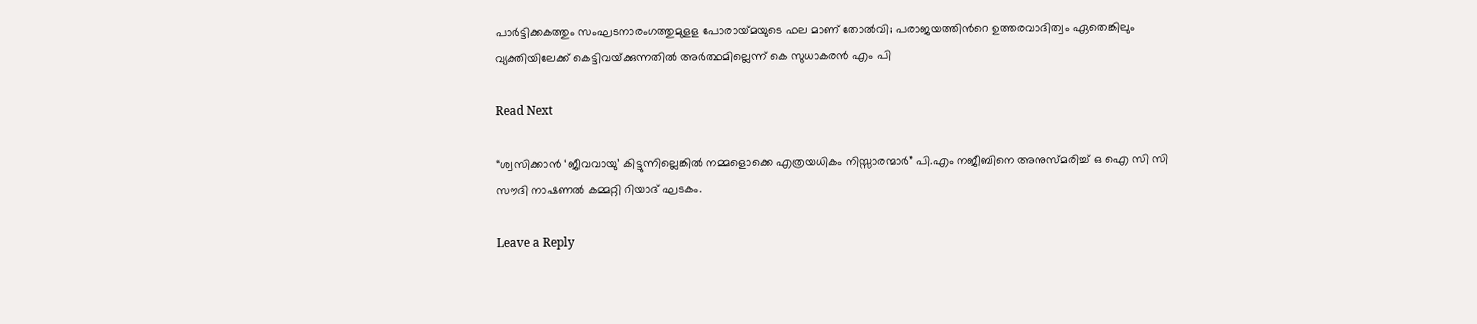പാർട്ടിക്കകത്തും സംഘടനാരംഗത്തുമുളള പോരായ്‌മയുടെ ഫല മാണ് തോൽവി; പരാജയത്തിന്‍റെ ഉത്തരവാദിത്വം ഏതെങ്കിലും വ്യക്തിയിലേക്ക് കെട്ടിവയ്‌ക്കുന്നതിൽ അർത്ഥമില്ലെന്ന് കെ സുധാകരൻ എം പി

Read Next

“ശ്വസിക്കാൻ ‘ജീവവായു’ കിട്ടുന്നില്ലെങ്കിൽ നമ്മളൊക്കെ എത്രയധികം നിസ്സാരന്മാർ” പി.എം നജീബിനെ അനുസ്മരിച്ച് ഒ ഐ സി സി സൗദി നാഷണല്‍ കമ്മറ്റി റിയാദ് ഘടകം.

Leave a Reply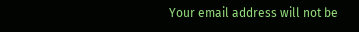Your email address will not be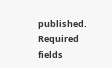published. Required fields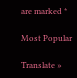are marked *

Most Popular

Translate »